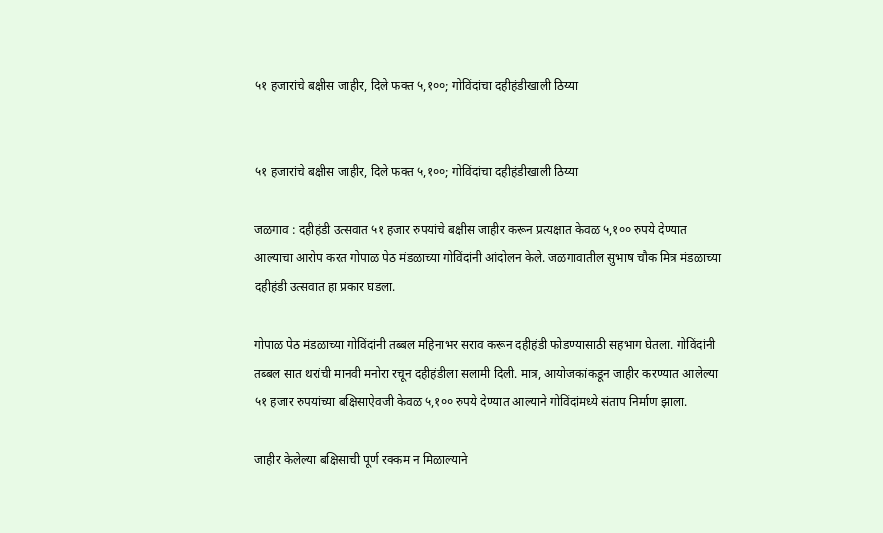५१ हजारांचे बक्षीस जाहीर, दिले फक्त ५,१००; गोविंदांचा दहीहंडीखाली ठिय्या


५१ हजारांचे बक्षीस जाहीर, दिले फक्त ५,१००; गोविंदांचा दहीहंडीखाली ठिय्या

जळगाव : दहीहंडी उत्सवात ५१ हजार रुपयांचे बक्षीस जाहीर करून प्रत्यक्षात केवळ ५,१०० रुपये देण्यात आल्याचा आरोप करत गोपाळ पेठ मंडळाच्या गोविंदांनी आंदोलन केले. जळगावातील सुभाष चौक मित्र मंडळाच्या दहीहंडी उत्सवात हा प्रकार घडला.

गोपाळ पेठ मंडळाच्या गोविंदांनी तब्बल महिनाभर सराव करून दहीहंडी फोडण्यासाठी सहभाग घेतला. गोविंदांनी तब्बल सात थरांची मानवी मनोरा रचून दहीहंडीला सलामी दिली. मात्र, आयोजकांकडून जाहीर करण्यात आलेल्या ५१ हजार रुपयांच्या बक्षिसाऐवजी केवळ ५,१०० रुपये देण्यात आल्याने गोविंदांमध्ये संताप निर्माण झाला.

जाहीर केलेल्या बक्षिसाची पूर्ण रक्कम न मिळाल्याने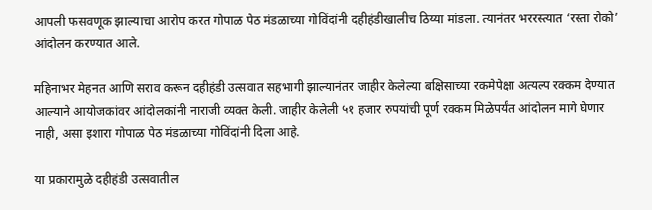आपली फसवणूक झाल्याचा आरोप करत गोपाळ पेठ मंडळाच्या गोविंदांनी दहीहंडीखालीच ठिय्या मांडला. त्यानंतर भररस्त्यात ‘रस्ता रोको’ आंदोलन करण्यात आले.

महिनाभर मेहनत आणि सराव करून दहीहंडी उत्सवात सहभागी झाल्यानंतर जाहीर केलेल्या बक्षिसाच्या रकमेपेक्षा अत्यल्प रक्कम देण्यात आल्याने आयोजकांवर आंदोलकांनी नाराजी व्यक्त केली. जाहीर केलेली ५१ हजार रुपयांची पूर्ण रक्कम मिळेपर्यंत आंदोलन मागे घेणार नाही, असा इशारा गोपाळ पेठ मंडळाच्या गोविंदांनी दिला आहे.

या प्रकारामुळे दहीहंडी उत्सवातील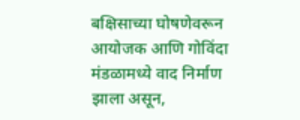बक्षिसाच्या घोषणेवरून आयोजक आणि गोविंदा मंडळामध्ये वाद निर्माण झाला असून,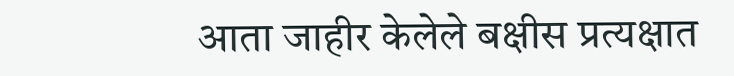आता जाहीर केलेले बक्षीस प्रत्यक्षात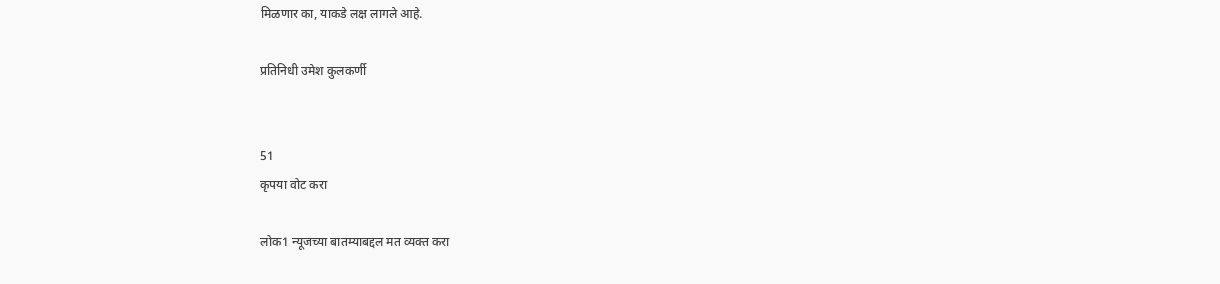मिळणार का, याकडे लक्ष लागले आहे.

प्रतिनिधी उमेश कुलकर्णी


51
कृपया वोट करा

लोक1 न्यूजच्या बातम्याबद्दल मत व्यक्त करा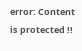error: Content is protected !!